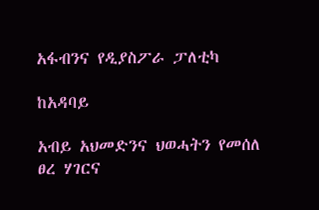አፋብንና የዲያስፖራ ፓለቲካ

ከአዳባይ

አብይ አህመድንና ህወሓትን የመሰለ ፀረ ሃገርና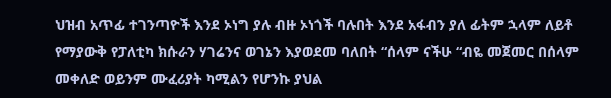ህዝብ አጥፊ ተገንጣዮች እንደ ኦነግ ያሉ ብዙ ኦነጎች ባሉበት እንደ አፋብን ያለ ፊትም ኋላም ለይቶ የማያውቅ የፓለቲካ ክሱራን ሃገሬንና ወገኔን እያወደመ ባለበት “ሰላም ናችሁ “ብዬ መጀመር በሰላም መቀለድ ወይንም ሙፈሪያት ካሚልን የሆንኩ ያህል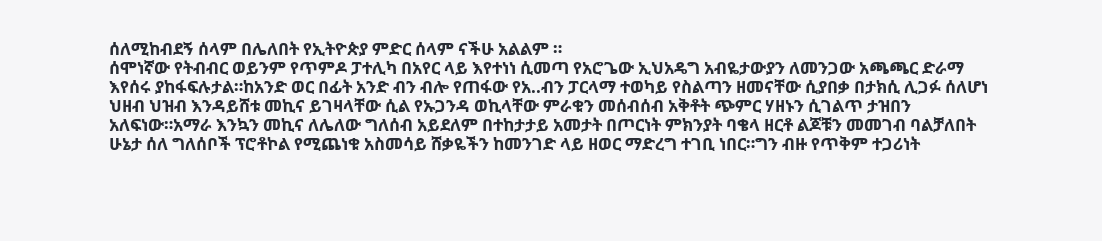ሰለሚከብደኝ ሰላም በሌለበት የኢትዮጵያ ምድር ሰላም ናችሁ አልልም ።
ሰሞነኛው የትብብር ወይንም የጥምዶ ፓተሊካ በአየር ላይ እየተነነ ሲመጣ የአሮጌው ኢህአዴግ አብዬታውያን ለመንጋው አጫጫር ድራማ እየሰሩ ያከፋፍሉታል።ከአንድ ወር በፊት አንድ ብን ብሎ የጠፋው የአ..ብን ፓርላማ ተወካይ የስልጣን ዘመናቸው ሲያበቃ በታክሲ ሊጋፉ ሰለሆነ ህዘብ ህዝብ እንዳይሸቱ መኪና ይገዛላቸው ሲል የኡጋንዳ ወኪላቸው ምራቁን መሰብሰብ አቅቶት ጭምር ሃዘኑን ሲገልጥ ታዝበን አለፍነው።አማራ እንኳን መኪና ለሌለው ግለሰብ አይደለም በተከታታይ አመታት በጦርነት ምክንያት ባቄላ ዘርቶ ልጆቹን መመገብ ባልቻለበት ሁኔታ ሰለ ግለሰቦች ፕሮቶኮል የሚጨነቁ አስመሳይ ሸቃዬችን ከመንገድ ላይ ዘወር ማድረግ ተገቢ ነበር።ግን ብዙ የጥቅም ተጋሪነት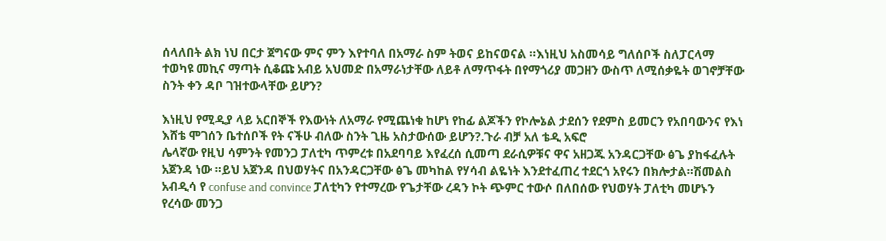ሰላለበት ልክ ነህ በርታ ጀግናው ምና ምን እየተባለ በአማራ ስም ትወና ይከናወናል ።እነዚህ አስመሳይ ግለሰቦች ስለፓርላማ ተወካዩ መኪና ማጣት ሲቆጩ አብይ አህመድ በአማራነታቸው ለይቶ ለማጥፋት በየማጎሪያ መጋዘን ውስጥ ለሚሰቃዬት ወገኖቻቸው ስንት ቀን ዳቦ ገዝተውላቸው ይሆን?

እነዚህ የሚዲያ ላይ አርበኞች የእውነት ለአማራ የሚጨነቁ ከሆነ የከፊ ልጆችን የኮሎኔል ታደሰን የደምስ ይመርን የአበባውንና የእነ እሸቴ ሞገሰን ቤተሰቦች የት ናችሁ ብለው ስንት ጊዜ አስታውሰው ይሆን?.ጉራ ብቻ አለ ቴዲ አፍሮ
ሌላኛው የዚህ ሳምንት የመንጋ ፓለቲካ ጥምረቱ በአደባባይ እየፈረሰ ሲመጣ ደራሲዎቹና ዋና አዘጋጁ አንዳርጋቸው ፅጌ ያከፋፈሉት አጀንዳ ነው ።ይህ አጀንዳ በህወሃትና በአንዳርጋቸው ፅጌ መካከል የሃሳብ ልዬነት እንደተፈጠረ ተደርጎ አየሩን በክሎታል።ሽመልስ አብዲሳ የ confuse and convince ፓለቲካን የተማረው የጌታቸው ረዳን ኮት ጭምር ተውሶ በለበሰው የህወሃት ፓለቲካ መሆኑን የረሳው መንጋ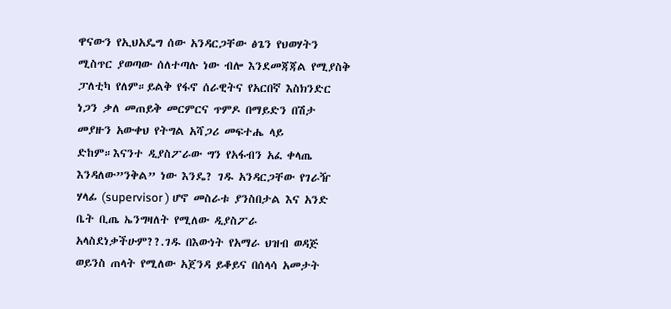ዋናውን የኢህአዴግ ሰው አንዳርጋቸው ፅጌን የህወሃትን ሚስጥር ያወጣው ሰለተጣሉ ነው ብሎ እንደመጃጃል የሚያስቅ ፓለቲካ የለም።ይልቅ የፋኖ ሰራዊትና የአርበኛ እስክንድር ነጋን ቃለ መጠይቅ መርምርና ጥምዶ በማይድን በሽታ መያዙን አውቀህ የትግል አሻጋሪ መፍተሔ ላይ ድከም።እናንተ ዲያስፖራው ግን የአፋብን አፈ ቀላጤ እንዳለው”ንቅል” ነው እንዴ? ገዱ አንዳርጋቸው የገራዥ ሃላፊ (supervisor ) ሆኖ መስራቱ ያንስበታል እና አንድ ቤት ቢጤ ኤንግዛለት የሚለው ዲያስፖራ አላስደነቃችሁም??.ገዱ በእውነት የአማራ ህዝብ ወዳጅ ወይንስ ጠላት የሚለው አጀንዳ ይቆይና በሰላሳ አመታት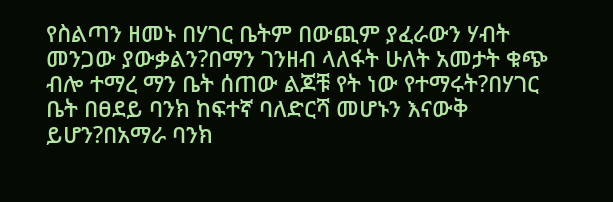የስልጣን ዘመኑ በሃገር ቤትም በውጪም ያፈራውን ሃብት መንጋው ያውቃልን?በማን ገንዘብ ላለፋት ሁለት አመታት ቁጭ ብሎ ተማረ ማን ቤት ሰጠው ልጆቹ የት ነው የተማሩት?በሃገር ቤት በፀደይ ባንክ ከፍተኛ ባለድርሻ መሆኑን እናውቅ ይሆን?በአማራ ባንክ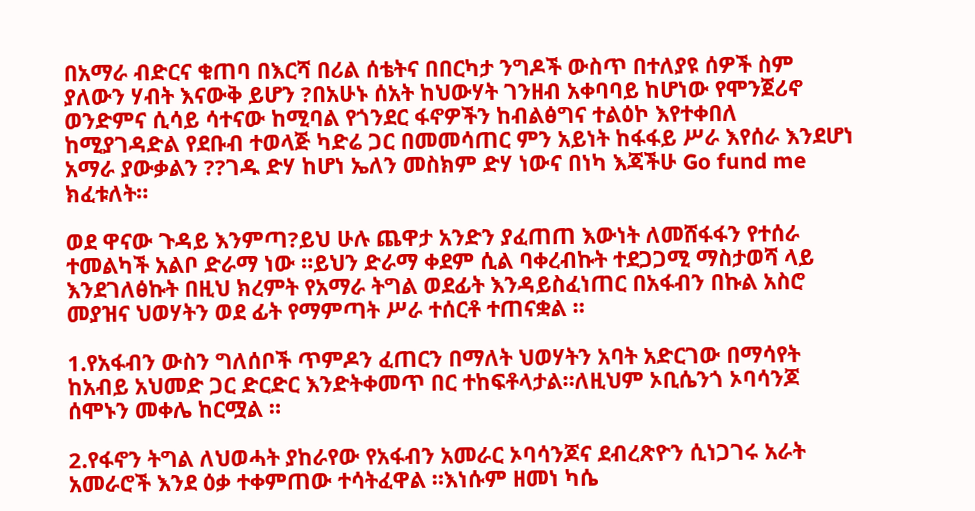በአማራ ብድርና ቁጠባ በእርሻ በሪል ሰቴትና በበርካታ ንግዶች ውስጥ በተለያዩ ሰዎች ስም ያለውን ሃብት እናውቅ ይሆን ?በአሁኑ ሰአት ከህውሃት ገንዘብ አቀባባይ ከሆነው የሞንጀሪኖ ወንድምና ሲሳይ ሳተናው ከሚባል የጎንደር ፋኖዎችን ከብልፅግና ተልዕኮ እየተቀበለ ከሚያገዳድል የደቡብ ተወላጅ ካድሬ ጋር በመመሳጠር ምን አይነት ከፋፋይ ሥራ እየሰራ እንደሆነ አማራ ያውቃልን ??ገዱ ድሃ ከሆነ ኤለን መስክም ድሃ ነውና በነካ እጃችሁ Go fund me ክፈቱለት።

ወደ ዋናው ጉዳይ እንምጣ?ይህ ሁሉ ጨዋታ አንድን ያፈጠጠ እውነት ለመሸፋፋን የተሰራ ተመልካች አልቦ ድራማ ነው ።ይህን ድራማ ቀደም ሲል ባቀረብኩት ተደጋጋሚ ማስታወሻ ላይ እንደገለፅኩት በዚህ ክረምት የአማራ ትግል ወደፊት እንዳይስፈነጠር በአፋብን በኩል አስሮ መያዝና ህወሃትን ወደ ፊት የማምጣት ሥራ ተሰርቶ ተጠናቋል ።

1.የአፋብን ውስን ግለሰቦች ጥምዶን ፈጠርን በማለት ህወሃትን አባት አድርገው በማሳየት ከአብይ አህመድ ጋር ድርድር እንድትቀመጥ በር ተከፍቶላታል።ለዚህም ኦቢሴንጎ ኦባሳንጆ ሰሞኑን መቀሌ ከርሟል ።

2.የፋኖን ትግል ለህወሓት ያከራየው የአፋብን አመራር ኦባሳንጆና ደብረጽዮን ሲነጋገሩ አራት አመራሮች እንደ ዕቃ ተቀምጠው ተሳትፈዋል ።እነሱም ዘመነ ካሴ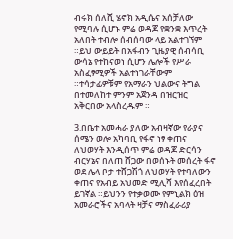ብሩክ ሰለሺ ሄኖክ አዲሴና አሰቻለው የሚባሉ ሲሆኑ ምሬ ወዳጆ የቋንቋ እጥረት አለበት ተብሎ ሰብሰባው ላይ አልተገኘም ።ይህ ውይይት በአፋብን ጊዜያዊ ሰብሳቢ ውሳኔ የተከናወነ ሲሆን ሌሎች የሥራ አስፈፃሚዎች አልተነገራቸውም ።ተሳታፊዎቹም የአማራን ህልውና ትግል በተመለከተ ምንም አጀንዳ በዝርዝር አቅርበው አላስረዱም ።

3.በቤተ አመሓራ ያለው አብዛኛው የራያና ሰሜን ወሎ አካባቢ የፋኖ ነፃ ቀጠና ለህወሃት እንዲሰጥ ምሬ ወዳጆ ድርሳን ብርሃኔና በለጠ ሸጋው በወሰኑት መሰረት ፋኖ ወደ ሌላ ቦታ ተሸጋሽጎ ለህወሃት የተባለውን ቀጠና የአብይ አህመድ ሚሊሻ እየሰፈረበት ይገኛል ።ይህንን የተቃወሙ የምኒልክ ዕዝ አመራሮችና አባላት ዛቻና ማስፈራሪያ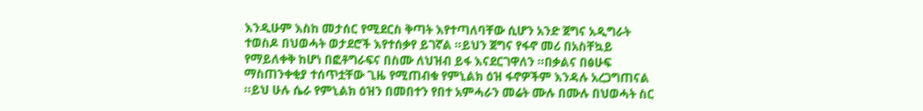እንዲሁም እስከ መታሰር የሚደርስ ቅጣት እየተጣለባቸው ሲሆን አንድ ጀግና አዲግራት ተወስዶ በህወሓት ወታደሮች እየተሰቃየ ይገኛል ።ይህን ጀግና የፋኖ መሪ በአስቸኳይ የማይለቀቅ ከሆነ በፎቶግራፍና በስሙ ለህዝብ ይፋ እናደርገዋለን ።በቃልና በፅሁፍ ማስጠንቀቂያ ተሰጥቷቸው ጊዜ የሚጠብቁ የምኒልክ ዕዝ ፋኖዎችም እንዳሉ አረጋግጠናል ።ይህ ሁሉ ሴራ የምኒልክ ዕዝን በመበተን የበተ አምሓራን መሬት ሙሉ በሙሉ በህወሓት ስር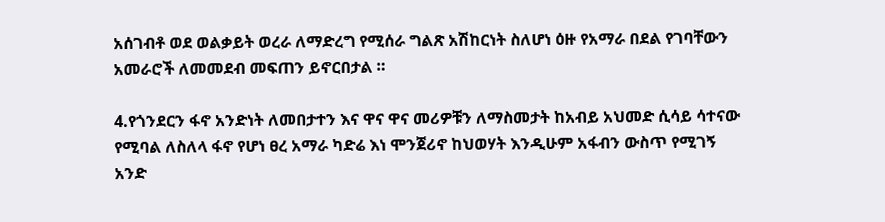አሰገብቶ ወደ ወልቃይት ወረራ ለማድረግ የሚሰራ ግልጽ አሽከርነት ስለሆነ ዕዙ የአማራ በደል የገባቸውን አመራሮች ለመመደብ መፍጠን ይኖርበታል ።

4.የጎንደርን ፋኖ አንድነት ለመበታተን እና ዋና ዋና መሪዎቹን ለማስመታት ከአብይ አህመድ ሲሳይ ሳተናው የሚባል ለስለላ ፋኖ የሆነ ፀረ አማራ ካድሬ እነ ሞንጀሪኖ ከህወሃት እንዲሁም አፋብን ውስጥ የሚገኝ አንድ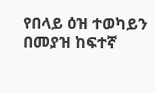የበላይ ዕዝ ተወካይን በመያዝ ከፍተኛ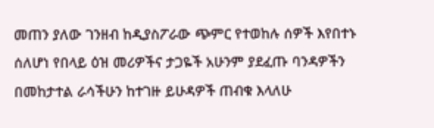መጠን ያለው ገንዘብ ከዲያስፖራው ጭምር የተወከሉ ሰዎች እየበተኑ ሰለሆነ የበላይ ዕዝ መሪዎችና ታጋዬች አሁንም ያደፈጡ ባንዳዎችን በመከታተል ራሳችሁን ከተገዙ ይሁዳዎች ጠብቁ እላለሁ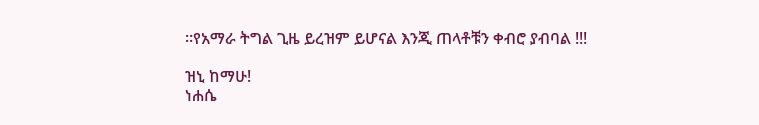።የአማራ ትግል ጊዜ ይረዝም ይሆናል እንጂ ጠላቶቹን ቀብሮ ያብባል !!!

ዝኒ ከማሁ!
ነሐሴ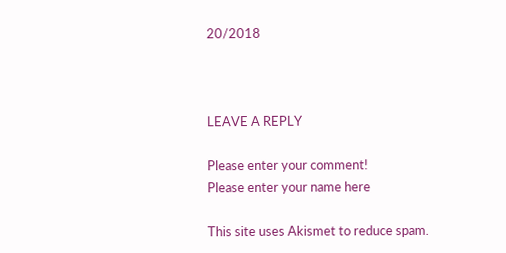20/2018



LEAVE A REPLY

Please enter your comment!
Please enter your name here

This site uses Akismet to reduce spam.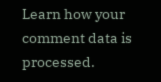Learn how your comment data is processed.